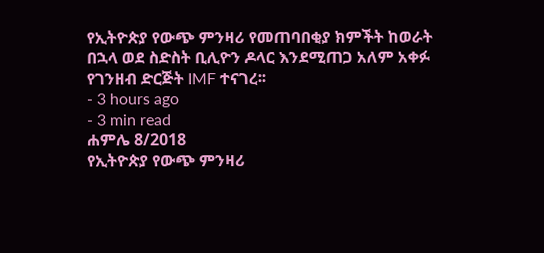የኢትዮጵያ የውጭ ምንዛሪ የመጠባበቂያ ክምችት ከወራት በኋላ ወደ ስድስት ቢሊዮን ዶላር እንደሚጠጋ አለም አቀፉ የገንዘብ ድርጅት IMF ተናገረ፡፡
- 3 hours ago
- 3 min read
ሐምሌ 8/2018
የኢትዮጵያ የውጭ ምንዛሪ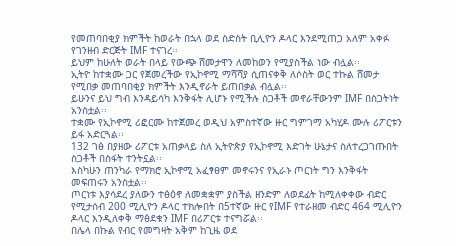የመጠባበቂያ ክምችት ከወራት በኋላ ወደ ስድስት ቢሊዮን ዶላር እንደሚጠጋ አለም አቀፉ የገንዘብ ድርጅት IMF ተናገረ፡፡
ይህም ከሁለት ወራት በላይ የውጭ ሸመታዋን ለመከወን የሚያስችል ነው ብሏል፡፡
ኢትዮ ከተቋሙ ጋር የጀመረችው የኢኮኖሚ ማሻሻያ ሲጠናቀቅ ለሶስት ወር ተኩል ሸመታ የሚበቃ መጠባበቂያ ክምችት እንዲኖራት ይጠበቃል ብሏል፡፡
ይሁንና ይህ ግብ እንዳይሳካ እንቅፋት ሊሆኑ የሚችሉ ስጋቶች መኖራቸውንም IMF በስጋትነት አንስቷል፡፡
ተቋሙ የኢኮኖሚ ሪፎርሙ ከተጀመረ ወዲህ አምስተኛው ዙር ግምገማ አካሂዶ ሙሉ ሪፖርቱን ይፋ አድርጓል፡፡
132 ገፅ በያዘው ሪፖርቱ አጠቃላይ ስለ ኢትዮጵያ የኢኮኖሚ እድገት ሁኔታና ስለተረጋገጡበት ስጋቶች በስፋት ተንትኗል፡፡
እስካሁን ጠንካራ የማክሮ ኢኮኖሚ አፈፃፀም መኖሩንና የኢራኑ ጦርነት ግን እንቅፋት መፍጠሩን አንስቷል፡፡
ጦርነቱ እያሳደረ ያለውን ተፅዕኖ ለመቋቋም ያስችል ዘንድም ለወደፊት ከሚለቀቀው ብድር የሚታሰብ 200 ሚሊዮን ዶላር ተክሎበት በ5ተኛው ዙር የIMF የተራዘመ ብድር 464 ሚሊዮን ዶላር እንዲለቀቅ ማፅደቁን IMF በሪፖርቱ ተናግሯል፡፡
በሌላ በኩል የብር የመግዛት አቅም ከጊዜ ወደ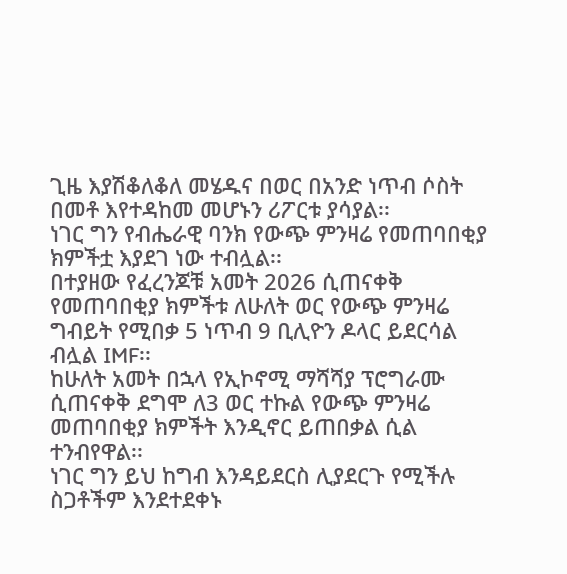ጊዜ እያሽቆለቆለ መሄዱና በወር በአንድ ነጥብ ሶስት በመቶ እየተዳከመ መሆኑን ሪፖርቱ ያሳያል፡፡
ነገር ግን የብሔራዊ ባንክ የውጭ ምንዛሬ የመጠባበቂያ ክምችቷ እያደገ ነው ተብሏል፡፡
በተያዘው የፈረንጆቹ አመት 2026 ሲጠናቀቅ የመጠባበቂያ ክምችቱ ለሁለት ወር የውጭ ምንዛሬ ግብይት የሚበቃ 5 ነጥብ 9 ቢሊዮን ዶላር ይደርሳል ብሏል IMF፡፡
ከሁለት አመት በኋላ የኢኮኖሚ ማሻሻያ ፕሮግራሙ ሲጠናቀቅ ደግሞ ለ3 ወር ተኩል የውጭ ምንዛሬ መጠባበቂያ ክምችት እንዲኖር ይጠበቃል ሲል ተንብየዋል፡፡
ነገር ግን ይህ ከግብ እንዳይደርስ ሊያደርጉ የሚችሉ ስጋቶችም እንደተደቀኑ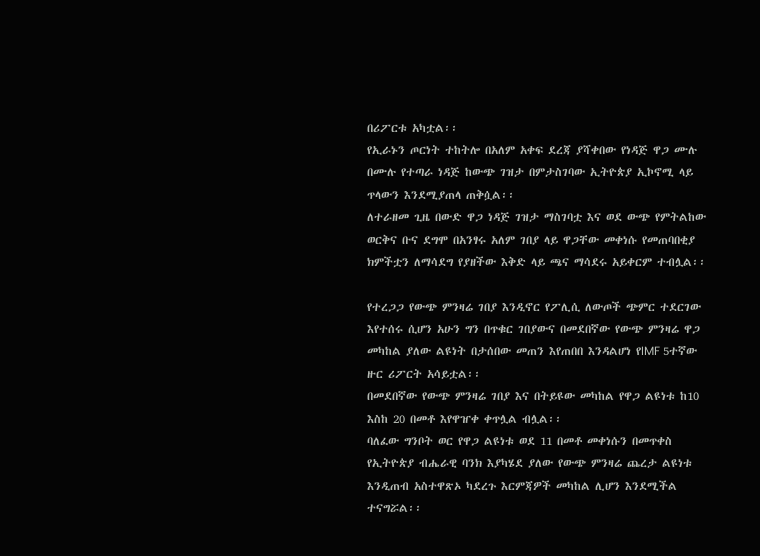በሪፖርቱ አካቷል፡፡
የኢራኑን ጦርነት ተከትሎ በአለም አቀፍ ደረጃ ያሻቀበው የነዳጅ ዋጋ ሙሉ በሙሉ የተጣራ ነዳጅ ከውጭ ገዝታ በምታስገባው ኢትዮጵያ ኢኮኖሚ ላይ ጥላውን እንደሚያጠላ ጠቅሷል፡፡
ለተራዘመ ጊዜ በውድ ዋጋ ነዳጅ ገዝታ ማስገባቷ እና ወደ ውጭ የምትልከው ወርቅና ቡና ደግሞ በአንፃሩ አለም ገበያ ላይ ዋጋቸው መቀነሱ የመጠባበቂያ ክምችቷን ለማሳደግ የያዘችው እቅድ ላይ ጫና ማሳደሩ አይቀርም ተብሏል፡፡

የተረጋጋ የውጭ ምንዛሬ ገበያ እንዲኖር የፖሊሲ ለውጦች ጭምር ተደርገው እየተሰሩ ሲሆን አሁን ግን በጥቁር ገበያውና በመደበኛው የውጭ ምንዛሬ ዋጋ መካከል ያለው ልዩነት በታሰበው መጠን እየጠበበ እንዳልሆነ የIMF 5ተኛው ዙር ሪፖርት አሳይቷል፡፡
በመደበኛው የውጭ ምንዛሬ ገበያ እና በትይዩው መካከል የዋጋ ልዩነቱ ከ10 እስከ 20 በመቶ እየዋዠቀ ቀጥሏል ብሏል፡፡
ባለፈው ግንቦት ወር የዋጋ ልዩነቱ ወደ 11 በመቶ መቀነሱን በመጥቀስ የኢትዮጵያ ብሔራዊ ባንክ እያካሄደ ያለው የውጭ ምንዛሬ ጨረታ ልዩነቱ እንዲጠብ አስተዋጽኦ ካደረጉ እርምጃዎች መካከል ሊሆን እንደሚችል ተናግሯል፡፡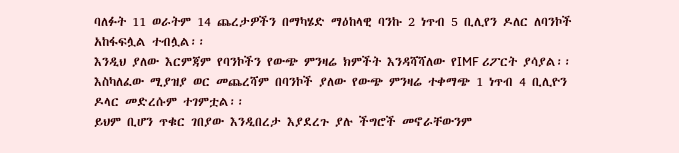ባለፉት 11 ወራትም 14 ጨረታዎችን በማካሄድ ማዕከላዊ ባንኩ 2 ነጥብ 5 ቢሊየን ዶለር ለባንኮች አከፋፍሏል ተብሏል፡፡
እንዲህ ያለው እርምጃም የባንኮችን የውጭ ምንዛሬ ክምችት እንዳሻሻለው የIMF ሪፖርት ያሳያል፡፡
እስካለፈው ሚያዝያ ወር መጨረሻም በባንኮች ያለው የውጭ ምንዛሬ ተቀማጭ 1 ነጥብ 4 ቢሊዮን ዶላር መድረሱም ተገምቷል፡፡
ይህም ቢሆን ጥቁር ገበያው እንዲበረታ እያደረጉ ያሉ ችግሮች መኖራቸውንም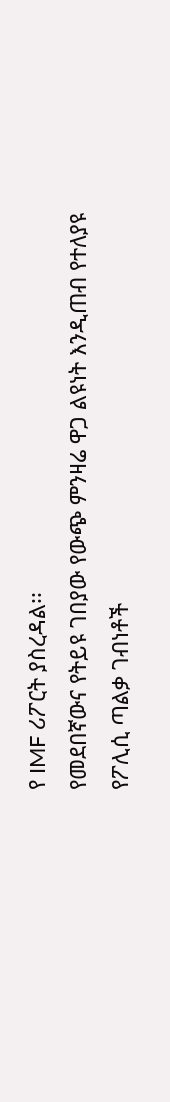የ IMF ሪፖርት ያስረዳል፡፡
የመደበኛውና የትይዩ ገበያው የውጭ ምንዛሬ ዋጋ ልዩነት እንዲጠብ የተለያዩ የፖሊሲ ጣልቃ ገብነቶች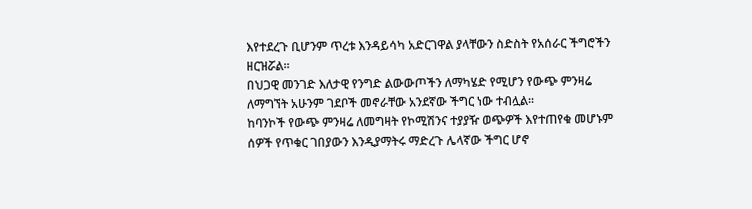እየተደረጉ ቢሆንም ጥረቱ እንዳይሳካ አድርገዋል ያላቸውን ስድስት የአሰራር ችግሮችን ዘርዝሯል፡፡
በህጋዊ መንገድ እለታዊ የንግድ ልውውጦችን ለማካሄድ የሚሆን የውጭ ምንዛሬ ለማግኘት አሁንም ገደቦች መኖራቸው አንደኛው ችግር ነው ተብሏል፡፡
ከባንኮች የውጭ ምንዛሬ ለመግዛት የኮሚሽንና ተያያዥ ወጭዎች እየተጠየቁ መሆኑም ሰዎች የጥቁር ገበያውን እንዲያማትሩ ማድረጉ ሌላኛው ችግር ሆኖ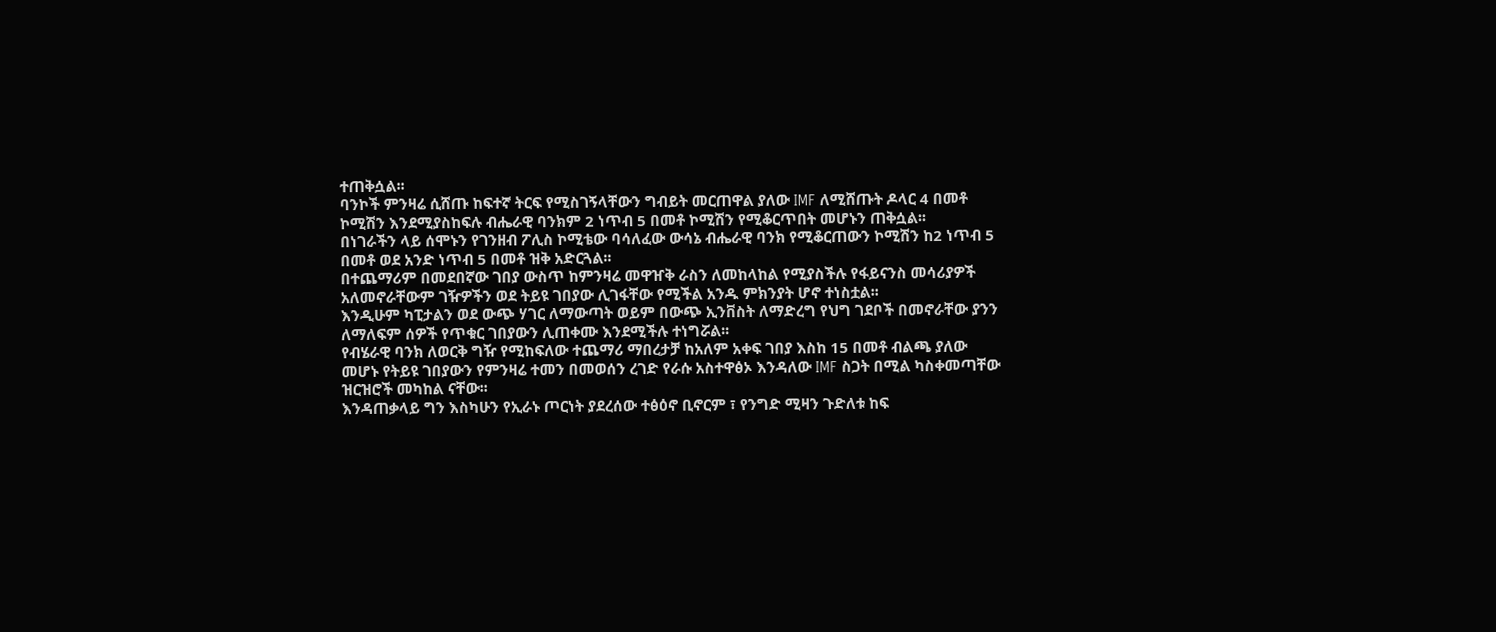ተጠቅሷል፡፡
ባንኮች ምንዛሬ ሲሸጡ ከፍተኛ ትርፍ የሚስገኝላቸውን ግብይት መርጠዋል ያለው IMF ለሚሸጡት ዶላር 4 በመቶ ኮሚሽን እንደሚያስከፍሉ ብሔራዊ ባንክም 2 ነጥብ 5 በመቶ ኮሚሽን የሚቆርጥበት መሆኑን ጠቅሷል፡፡
በነገራችን ላይ ሰሞኑን የገንዘብ ፖሊስ ኮሚቴው ባሳለፈው ውሳኔ ብሔራዊ ባንክ የሚቆርጠውን ኮሚሽን ከ2 ነጥብ 5 በመቶ ወደ አንድ ነጥብ 5 በመቶ ዝቅ አድርጓል፡፡
በተጨማሪም በመደበኛው ገበያ ውስጥ ከምንዛሬ መዋዠቅ ራስን ለመከላከል የሚያስችሉ የፋይናንስ መሳሪያዎች አለመኖራቸውም ገዥዎችን ወደ ትይዩ ገበያው ሊገፋቸው የሚችል አንዱ ምክንያት ሆኖ ተነስቷል፡፡
እንዲሁም ካፒታልን ወደ ውጭ ሃገር ለማውጣት ወይም በውጭ ኢንቨስት ለማድረግ የህግ ገደቦች በመኖራቸው ያንን ለማለፍም ሰዎች የጥቁር ገበያውን ሊጠቀሙ እንደሚችሉ ተነግሯል፡፡
የብሄራዊ ባንክ ለወርቅ ግዥ የሚከፍለው ተጨማሪ ማበረታቻ ከአለም አቀፍ ገበያ እስከ 15 በመቶ ብልጫ ያለው መሆኑ የትይዩ ገበያውን የምንዛሬ ተመን በመወሰን ረገድ የራሱ አስተዋፅኦ እንዳለው IMF ስጋት በሚል ካስቀመጣቸው ዝርዝሮች መካከል ናቸው፡፡
እንዳጠቃላይ ግን እስካሁን የኢራኑ ጦርነት ያደረሰው ተፅዕኖ ቢኖርም ፣ የንግድ ሚዛን ጉድለቱ ከፍ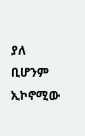ያለ ቢሆንም ኢኮኖሚው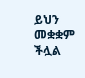ይህን መቋቋም ችሏል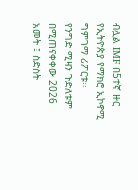ብሏል IMF በ5ተኛ ዙር የኢትዮጵያ የማክሮ ኢኮኖሚ ግምገማ ሪፖርቱ፡፡
የንግድ ሚዛን ጉድለቱም በሚጠናቀቀው 2026 አመት ፤ ስድስት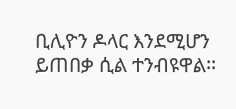ቢሊዮን ዶላር እንደሚሆን ይጠበቃ ሲል ተንብዩዋል፡፡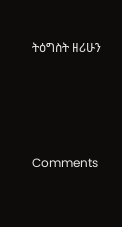ትዕግስት ዘሪሁን





Comments